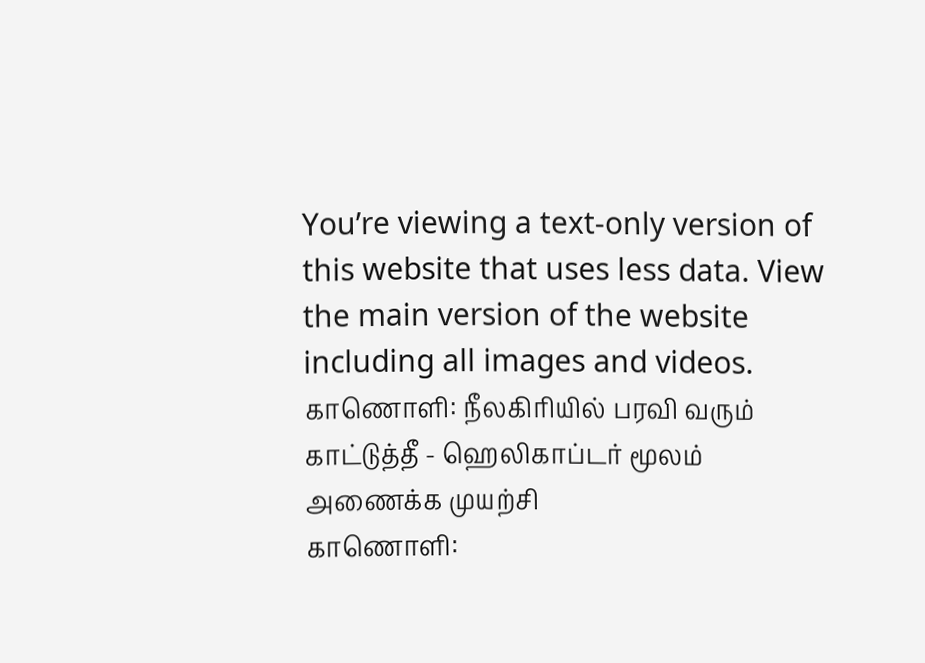You’re viewing a text-only version of this website that uses less data. View the main version of the website including all images and videos.
காணொளி: நீலகிரியில் பரவி வரும் காட்டுத்தீ - ஹெலிகாப்டர் மூலம் அணைக்க முயற்சி
காணொளி: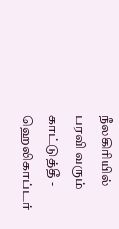நீலகிரியில் பரவி வரும் காட்டுத்தீ - ஹெலிகாப்டர்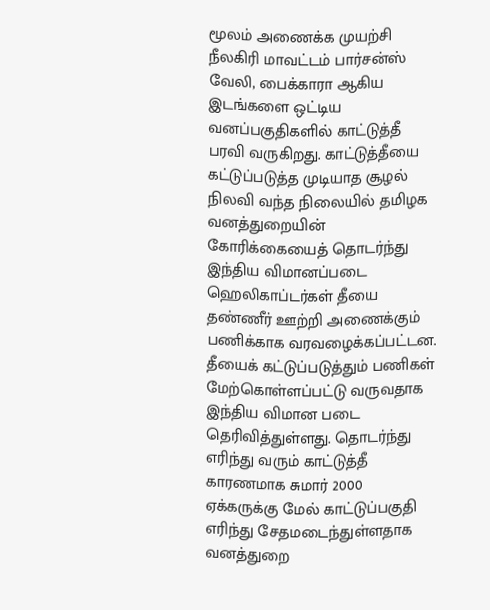மூலம் அணைக்க முயற்சி
நீலகிரி மாவட்டம் பார்சன்ஸ் வேலி, பைக்காரா ஆகிய இடங்களை ஒட்டிய வனப்பகுதிகளில் காட்டுத்தீ பரவி வருகிறது. காட்டுத்தீயை கட்டுப்படுத்த முடியாத சூழல் நிலவி வந்த நிலையில் தமிழக வனத்துறையின் கோரிக்கையைத் தொடர்ந்து இந்திய விமானப்படை ஹெலிகாப்டர்கள் தீயை தண்ணீர் ஊற்றி அணைக்கும் பணிக்காக வரவழைக்கப்பட்டன.
தீயைக் கட்டுப்படுத்தும் பணிகள் மேற்கொள்ளப்பட்டு வருவதாக இந்திய விமான படை தெரிவித்துள்ளது. தொடர்ந்து எரிந்து வரும் காட்டுத்தீ காரணமாக சுமார் 2000 ஏக்கருக்கு மேல் காட்டுப்பகுதி எரிந்து சேதமடைந்துள்ளதாக வனத்துறை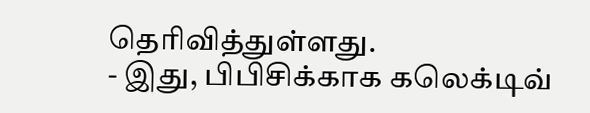தெரிவித்துள்ளது.
- இது, பிபிசிக்காக கலெக்டிவ்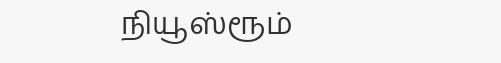நியூஸ்ரூம்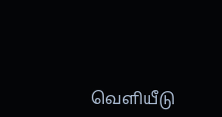வெளியீடு